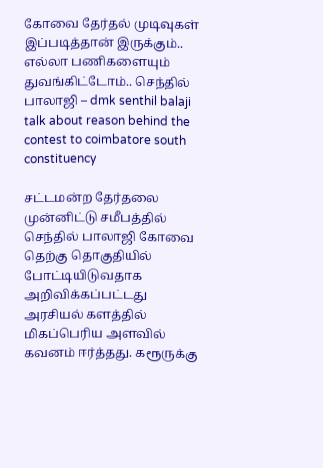கோவை தேர்தல் முடிவுகள் இப்படித்தான் இருக்கும்.. எல்லா பணிகளையும் துவங்கிட்டோம்.. செந்தில் பாலாஜி – dmk senthil balaji talk about reason behind the contest to coimbatore south constituency

சட்டமன்ற தேர்தலை முன்னிட்டு சமீபத்தில் செந்தில் பாலாஜி கோவை தெற்கு தொகுதியில் போட்டியிடுவதாக அறிவிக்கப்பட்டது அரசியல் களத்தில் மிகப்பெரிய அளவில் கவனம் ஈர்த்தது. கரூருக்கு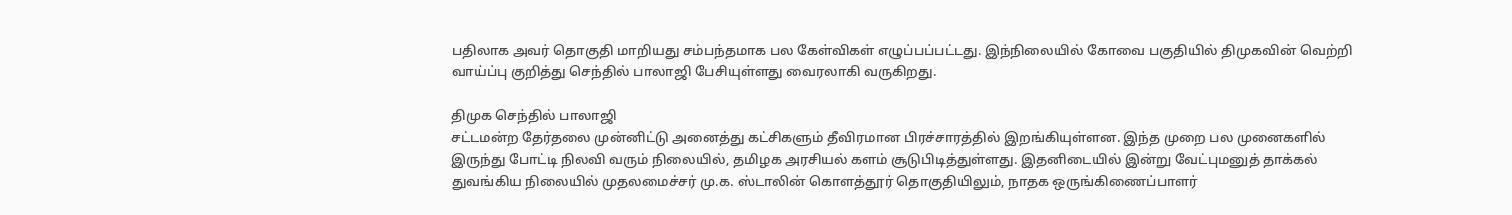பதிலாக அவர் தொகுதி மாறியது சம்பந்தமாக பல கேள்விகள் எழுப்பப்பட்டது. இந்நிலையில் கோவை பகுதியில் திமுகவின் வெற்றி வாய்ப்பு குறித்து செந்தில் பாலாஜி பேசியுள்ளது வைரலாகி வருகிறது.

திமுக செந்தில் பாலாஜி
சட்டமன்ற தேர்தலை முன்னிட்டு அனைத்து கட்சிகளும் தீவிரமான பிரச்சாரத்தில் இறங்கியுள்ளன. இந்த முறை பல முனைகளில் இருந்து போட்டி நிலவி வரும் நிலையில், தமிழக அரசியல் களம் சூடுபிடித்துள்ளது. இதனிடையில் இன்று வேட்புமனுத் தாக்கல் துவங்கிய நிலையில் முதலமைச்சர் மு.க. ஸ்டாலின் கொளத்தூர் தொகுதியிலும், நாதக ஒருங்கிணைப்பாளர்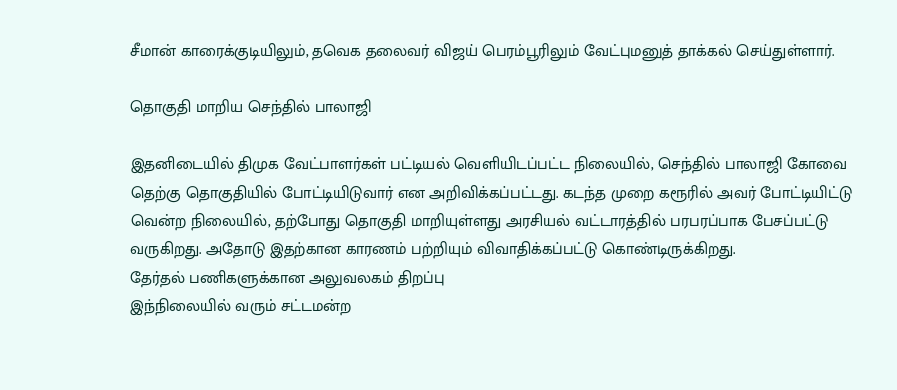சீமான் காரைக்குடியிலும், தவெக தலைவர் விஜய் பெரம்பூரிலும் வேட்புமனுத் தாக்கல் செய்துள்ளார்.

தொகுதி மாறிய செந்தில் பாலாஜி

இதனிடையில் திமுக வேட்பாளர்கள் பட்டியல் வெளியிடப்பட்ட நிலையில், செந்தில் பாலாஜி கோவை தெற்கு தொகுதியில் போட்டியிடுவார் என அறிவிக்கப்பட்டது. கடந்த முறை கரூரில் அவர் போட்டியிட்டு வென்ற நிலையில், தற்போது தொகுதி மாறியுள்ளது அரசியல் வட்டாரத்தில் பரபரப்பாக பேசப்பட்டு வருகிறது. அதோடு இதற்கான காரணம் பற்றியும் விவாதிக்கப்பட்டு கொண்டிருக்கிறது.
தேர்தல் பணிகளுக்கான அலுவலகம் திறப்பு
இந்நிலையில் வரும் சட்டமன்ற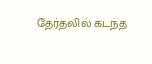தேர்தலில் கடந்த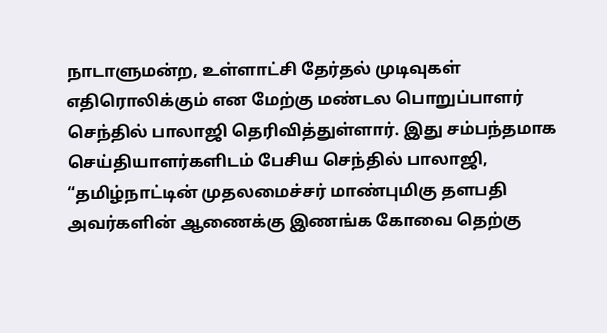நாடாளுமன்ற, உள்ளாட்சி தேர்தல் முடிவுகள் எதிரொலிக்கும் என மேற்கு மண்டல பொறுப்பாளர் செந்தில் பாலாஜி தெரிவித்துள்ளார். இது சம்பந்தமாக செய்தியாளர்களிடம் பேசிய செந்தில் பாலாஜி, “தமிழ்நாட்டின் முதலமைச்சர் மாண்புமிகு தளபதி அவர்களின் ஆணைக்கு இணங்க கோவை தெற்கு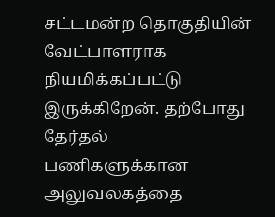சட்டமன்ற தொகுதியின் வேட்பாளராக நியமிக்கப்பட்டு இருக்கிறேன். தற்போது தேர்தல் பணிகளுக்கான அலுவலகத்தை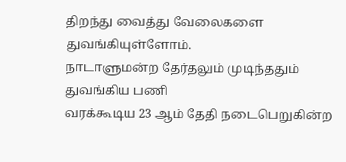திறந்து வைத்து வேலைகளை துவங்கியுள்ளோம்.
நாடாளுமன்ற தேர்தலும் முடிந்ததும் துவங்கிய பணி
வரக்கூடிய 23 ஆம் தேதி நடைபெறுகின்ற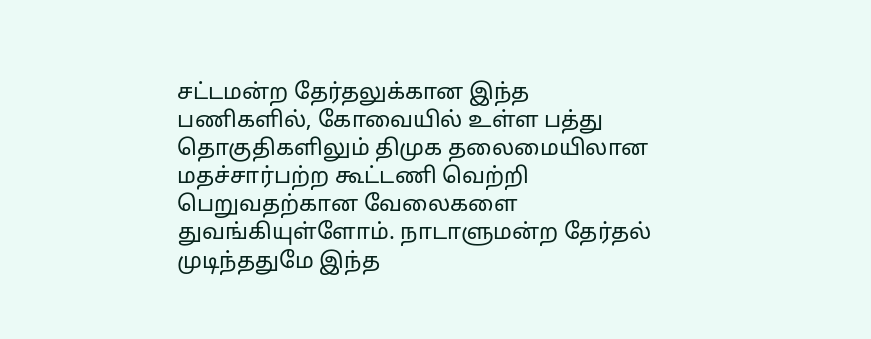சட்டமன்ற தேர்தலுக்கான இந்த பணிகளில், கோவையில் உள்ள பத்து தொகுதிகளிலும் திமுக தலைமையிலான மதச்சார்பற்ற கூட்டணி வெற்றி பெறுவதற்கான வேலைகளை துவங்கியுள்ளோம். நாடாளுமன்ற தேர்தல் முடிந்ததுமே இந்த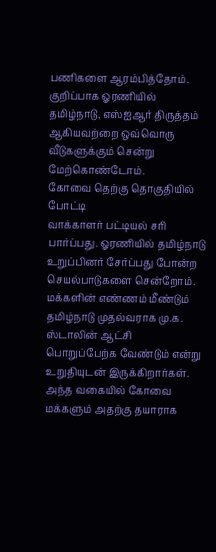பணிகளை ஆரம்பித்தோம். குறிப்பாக ஓரணியில் தமிழ்நாடு, எஸ்ஐஆர் திருத்தம் ஆகியவற்றை ஒவ்வொரு வீடுகளுக்கும் சென்று மேற்கொண்டோம்.
கோவை தெற்கு தொகுதியில் போட்டி
வாக்காளர் பட்டியல் சரி பார்ப்பது. ஓரணியில் தமிழ்நாடு உறுப்பினர் சேர்ப்பது போன்ற செயல்பாடுகளை சென்றோம். மக்களின் எண்ணம் மீண்டும் தமிழ்நாடு முதல்வராக மு.க. ஸ்டாலின் ஆட்சி பொறுப்பேற்க வேண்டும் என்று உறுதியுடன் இருக்கிறார்கள். அந்த வகையில் கோவை மக்களும் அதற்கு தயாராக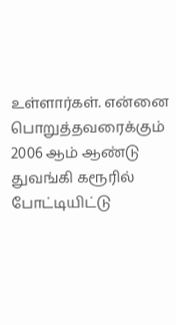உள்ளார்கள். என்னை பொறுத்தவரைக்கும் 2006 ஆம் ஆண்டு துவங்கி கரூரில் போட்டியிட்டு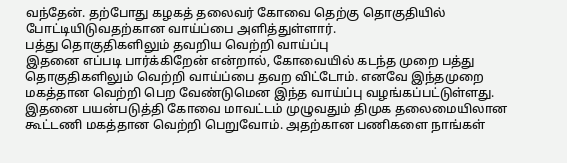வந்தேன். தற்போது கழகத் தலைவர் கோவை தெற்கு தொகுதியில் போட்டியிடுவதற்கான வாய்ப்பை அளித்துள்ளார்.
பத்து தொகுதிகளிலும் தவறிய வெற்றி வாய்ப்பு
இதனை எப்படி பார்க்கிறேன் என்றால், கோவையில் கடந்த முறை பத்து தொகுதிகளிலும் வெற்றி வாய்ப்பை தவற விட்டோம். எனவே இந்தமுறை மகத்தான வெற்றி பெற வேண்டுமென இந்த வாய்ப்பு வழங்கப்பட்டுள்ளது. இதனை பயன்படுத்தி கோவை மாவட்டம் முழுவதும் திமுக தலைமையிலான கூட்டணி மகத்தான வெற்றி பெறுவோம். அதற்கான பணிகளை நாங்கள்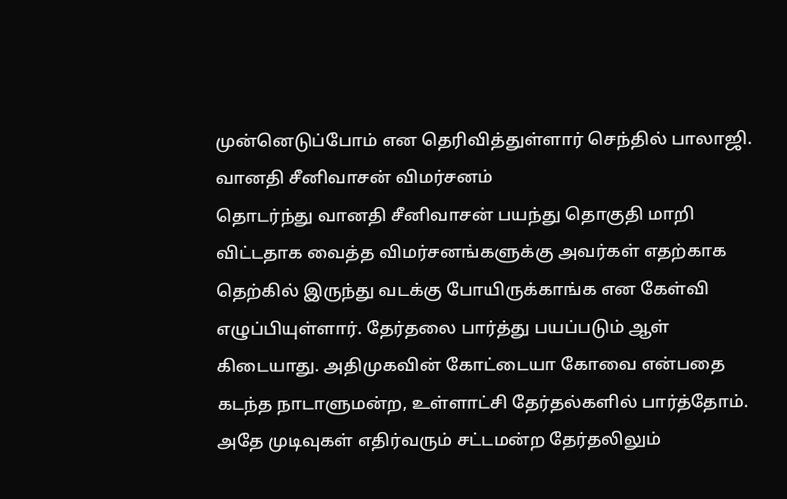முன்னெடுப்போம் என தெரிவித்துள்ளார் செந்தில் பாலாஜி.
வானதி சீனிவாசன் விமர்சனம்
தொடர்ந்து வானதி சீனிவாசன் பயந்து தொகுதி மாறி விட்டதாக வைத்த விமர்சனங்களுக்கு அவர்கள் எதற்காக தெற்கில் இருந்து வடக்கு போயிருக்காங்க என கேள்வி எழுப்பியுள்ளார். தேர்தலை பார்த்து பயப்படும் ஆள் கிடையாது. அதிமுகவின் கோட்டையா கோவை என்பதை கடந்த நாடாளுமன்ற, உள்ளாட்சி தேர்தல்களில் பார்த்தோம். அதே முடிவுகள் எதிர்வரும் சட்டமன்ற தேர்தலிலும்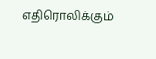எதிரொலிக்கும்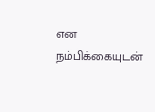என நம்பிக்கையுடன்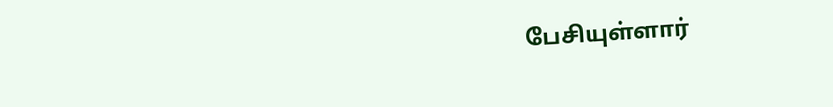பேசியுள்ளார்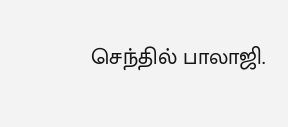செந்தில் பாலாஜி.